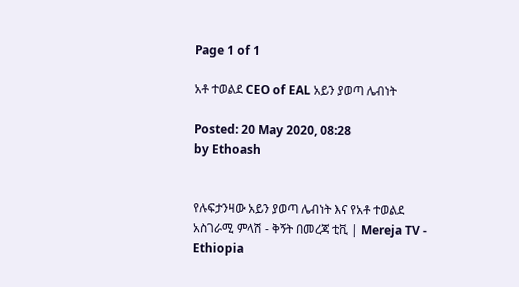Page 1 of 1

አቶ ተወልደ CEO of EAL አይን ያወጣ ሌብነት

Posted: 20 May 2020, 08:28
by Ethoash


የሉፍታንዛው አይን ያወጣ ሌብነት እና የአቶ ተወልደ አስገራሚ ምላሽ - ቅኝት በመረጃ ቲቪ | Mereja TV - Ethiopia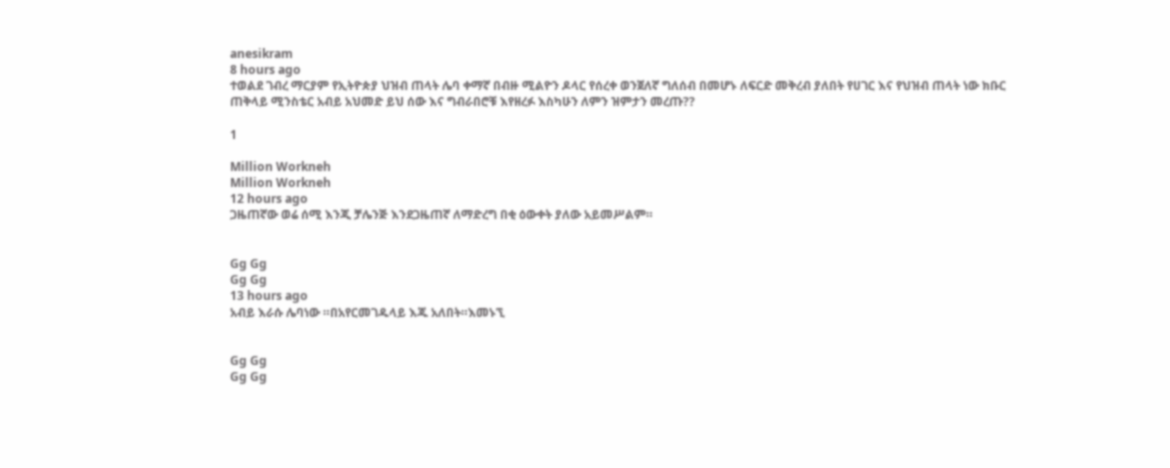anesikram
8 hours ago
ተወልደ ገብረ ማርያም የኢትዮጵያ ህዝብ ጠላት ሌባ ቀማኛ በብዙ ሚልዮን ዶላር የሰረቀ ወንጀለኛ ግለሰብ በመሆኑ ለፍርድ መቅረብ ያለበት የሀገር እና የህዝብ ጠላት ነው ክቡር ጠቅላይ ሚንስቴር አብይ አህመድ ይህ ሰው እና ግብራበሮቹ እየዘረፉ እስካሁን ለምን ዝምታን መረጡ??

1

Million Workneh
Million Workneh
12 hours ago
ጋዜጠኛው ወሬ ሰሚ እንጂ ቻሌንጅ እንደጋዜጠኛ ለማድረግ በቂ ዕውቀት ያለው አይመሥልም።


Gg Gg
Gg Gg
13 hours ago
አብይ እራሱ ሌባነው ።በአየርመገዱላይ እጁ አለበት።እመኑኚ


Gg Gg
Gg Gg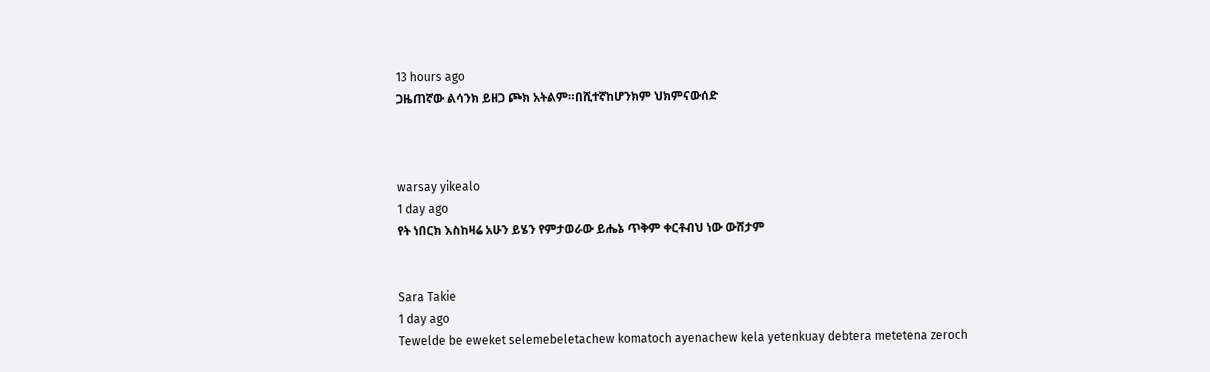13 hours ago
ጋዜጠኛው ልሳንክ ይዘጋ ጮክ አትልም።በሺተኛከሆንክም ህክምናውሰድ



warsay yikealo
1 day ago
የት ነበርክ እስከዛሬ አሁን ይሄን የምታወራው ይሔኔ ጥቅም ቀርቶብህ ነው ውሸታም


Sara Takie
1 day ago
Tewelde be eweket selemebeletachew komatoch ayenachew kela yetenkuay debtera metetena zeroch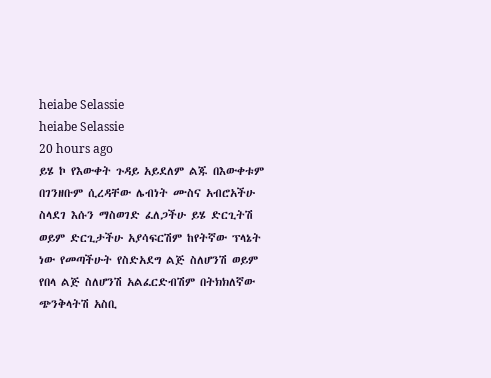heiabe Selassie
heiabe Selassie
20 hours ago
ይሄ ኮ የእውቀት ጉዳይ አይደለም ልጁ በእውቀቱም በገንዘቡም ሲረዳቸው ሌብነት ሙስና አብሮአችሁ ስላደገ እሱን ማስወገድ ፈለጋችሁ ይሄ ድርጊትሽ ወይም ድርጊታችሁ አያሳፍርሽም ከየትኛው ፕላኔት ነው የመጣችሁት የስድአደግ ልጅ ስለሆንሽ ወይም የበላ ልጅ ስለሆንሽ አልፈርድብሽም በትክክለኛው ጭንቅላትሽ አስቢ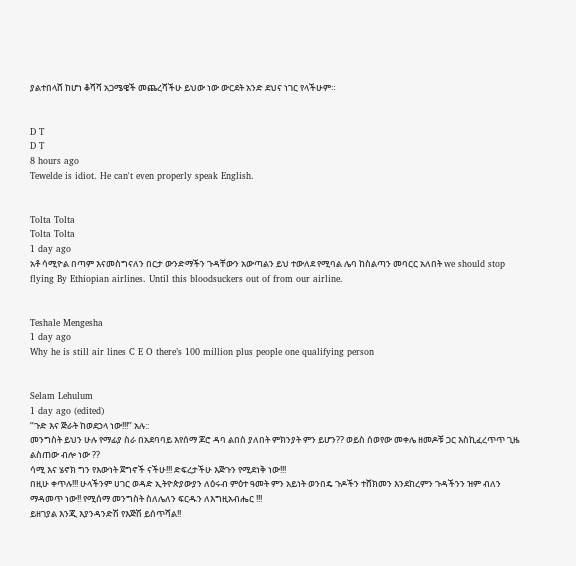ያልተበላሸ ከሆነ ቆሻሻ አጋሜዌች መጨረሻችሁ ይህው ነው ውርደት አንድ ደህና ነገር የላችሁም።


D T
D T
8 hours ago
Tewelde is idiot. He can't even properly speak English.


Tolta Tolta
Tolta Tolta
1 day ago
አቶ ሳሚዮል በጣም እናመስግናለን በርታ ውንድማችን ጉዳቸውን አውጣልን ይህ ተውለደ የሚባል ሌባ ከስልጣን መባርር አለበት we should stop flying By Ethiopian airlines. Until this bloodsuckers out of from our airline.


Teshale Mengesha
1 day ago
Why he is still air lines C E O there’s 100 million plus people one qualifying person


Selam Lehulum
1 day ago (edited)
‘’ጉድ እና ጅራት ከወደኃላ ነው!!!’’ አሉ::
መንግስት ይህን ሁሉ የማፊያ ስራ በአደባባይ እየሰማ ጆሮ ዳባ ልበስ ያለበት ምክንያት ምን ይሆን?? ወይስ ሰወየው መቀሌ ዘመዶቹ ጋር እስኪፈረጥጥ ጊዜ ልስጠው ብሎ ነው ??
ሳሚ እና ሄኖክ ግን የእውነት ጀግኖች ናችሁ!!! ድፍረታችሁ እጅጉን የሚደነቅ ነው!!!
በዚሁ ቀጥሉ!!! ሁላችንም ሀገር ወዳድ ኢትዮጵያውያን ለዕሩብ ምዕተ ዓመት ምን አይነት ወንበዴ ጉዶችን ተሸክመን እንደከረምን ጉዳችንን ዝም ብለን ማዳመጥ ነው!! የሚሰማ መንግስት ስለሌለን ፍርዱን ለእግዚአብሔር !!!
ይዘገያል እንጂ እያንዳንድሽ የእጅሽ ይሰጥሻል!!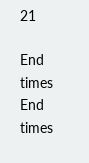21

End times
End times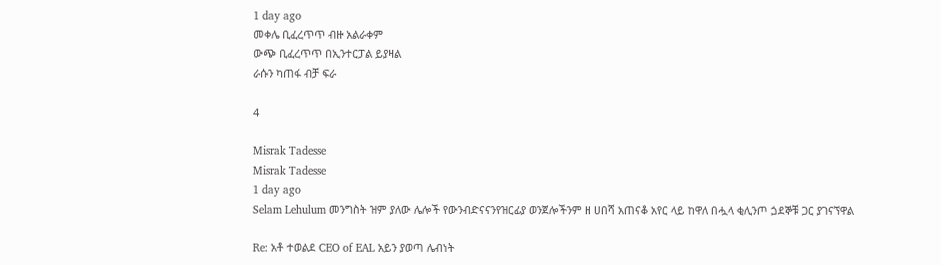1 day ago
መቀሌ ቢፈረጥጥ ብዙ አልራቀም
ውጭ ቢፈረጥጥ በኢንተርፓል ይያዛል
ራሱን ካጠፋ ብቻ ፍራ

4

Misrak Tadesse
Misrak Tadesse
1 day ago
Selam Lehulum መንግስት ዝም ያለው ሌሎች የውንብድናናንየዝርፊያ ወንጀሎችንም ዘ ሀበሻ አጠናቆ አየር ላይ ከዋለ በሗላ ቂሊንጦ ጏደኞቹ ጋር ያገናኘዋል

Re: አቶ ተወልደ CEO of EAL አይን ያወጣ ሌብነት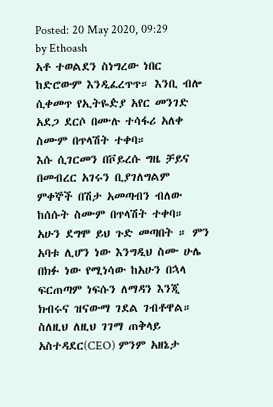Posted: 20 May 2020, 09:29
by Ethoash
አቶ ተወልደን ስነግረው ነበር ከድሮውም እንዲፈረጥጥ። እንቢ ብሎ ሲቀመጥ የኢትዬዽያ አየር መንገድ አደጋ ደርሶ በሙሉ ተሳፋሪ አለቀ ስሙም በጥላሽት ተቀባ።
እሱ ሲገርመን በቮይረሱ ግዜ ቻይና በመብረር አገሩን ቢያገለግልም ምቀኞች በሽታ አመጣብን ብለው ከሰሱት ስሙም በጥላሽት ተቀባ።
አሁን ደግሞ ይህ ጉድ መጣበት ። ምን አባቱ ሊሆን ነው እንግዲህ ስሙ ሁሌ በክፉ ነው የሚነሳው ከአሁን በኋላ ፍርጠጣም ነፍሱን ለማዳን እንጂ ክብሩና ዝናውማ ገደል ገብቶዋል።
ስለዚህ ለዚህ ገገማ ጠቅላይ አስተዳደር(CEO) ምንም አዘኔታ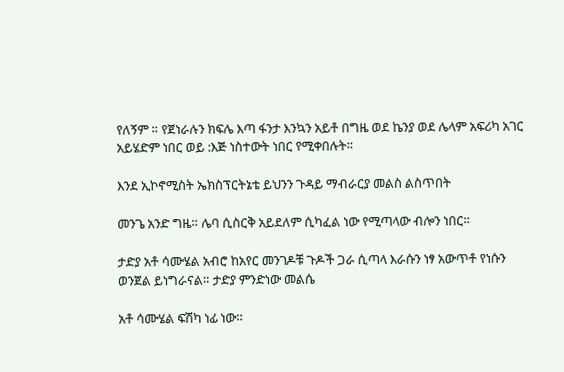የለኝም ። የጀነራሉን ክፍሌ እጣ ፋንታ እንኳን አይቶ በግዜ ወደ ኬንያ ወደ ሌላም አፍሪካ አገር አይሄድም ነበር ወይ :እጅ ነስተውት ነበር የሚቀበሉት።

እንደ ኢኮኖሚስት ኤክስፕርትኔቴ ይህንን ጉዳይ ማብራርያ መልስ ልስጥበት

መንጌ አንድ ግዜ። ሌባ ሲስርቅ አይደለም ሲካፈል ነው የሚጣላው ብሎን ነበር።

ታድያ አቶ ሳሙሄል አብሮ ከአየር መንገዶቹ ጉዶች ጋራ ሲጣላ እራሱን ነፃ አውጥቶ የነሱን ወንጀል ይነግራናል። ታድያ ምንድነው መልሴ

አቶ ሳሙሄል ፍሽካ ነፊ ነው።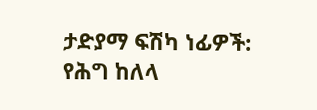ታድያማ ፍሽካ ነፊዎች: የሕግ ከለላ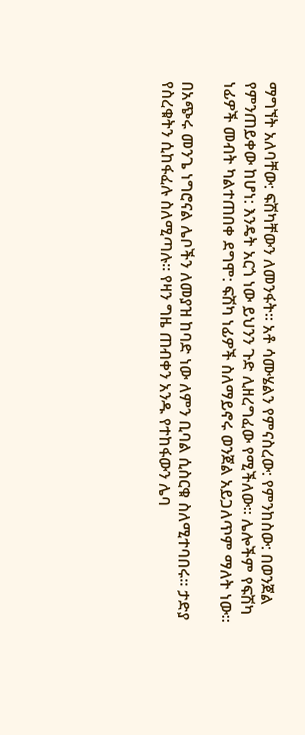ማግኘት አለባቸው: ፍሽካቸውን ለመንፋት። አቶ ሳሙሄልን የምናስረው: የምንከስው: በወንጀል የምንጠይቀው ከሆነ: እንዴት አርጎ ነው ይህንን ጉድ ሊዘረግፈው የሚችለው። ሌሎችም የፍሽካ ነፊዎች መብት ካልተጠበቀ ደግሞ: ፍሽካ ነፊዎች ስለማይኖሩ ወንጀል አይጋለጥም ማለት ነው።

በአጭሩ መንጌ ነግሮናል ሌቦችን ለመያዝ ከባድ ነው ለምን ቢባል ሲስርቁ ስለሚተባበሩ። ታድያ የስረቁትን ሲከፋፈሉ ስለሚጣሉ። የዛን ግዜ ጠብቀን አንዱ የተከፋውን ሌባ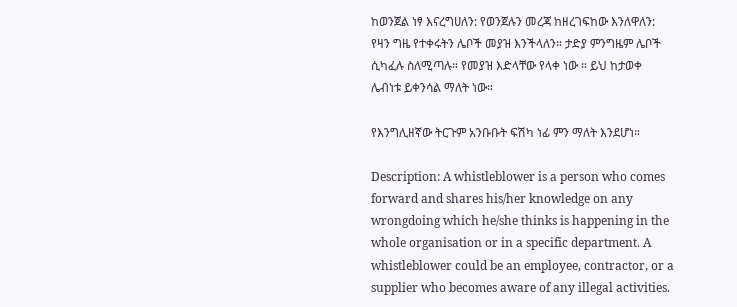ከወንጀል ነፃ እናረግሀለን: የወንጀሉን መረጃ ከዘረገፍከው እንለዋለን: የዛን ግዜ የተቀሩትን ሌቦች መያዝ እንችላለን። ታድያ ምንግዜም ሌቦች ሲካፈሉ ስለሚጣሉ። የመያዝ እድላቸው የላቀ ነው ። ይህ ከታወቀ ሌብነቱ ይቀንሳል ማለት ነው።

የእንግሊዘኛው ትርጉም አንቡቡት ፍሽካ ነፊ ምን ማለት እንደሆነ።

Description: A whistleblower is a person who comes forward and shares his/her knowledge on any wrongdoing which he/she thinks is happening in the whole organisation or in a specific department. A whistleblower could be an employee, contractor, or a supplier who becomes aware of any illegal activities.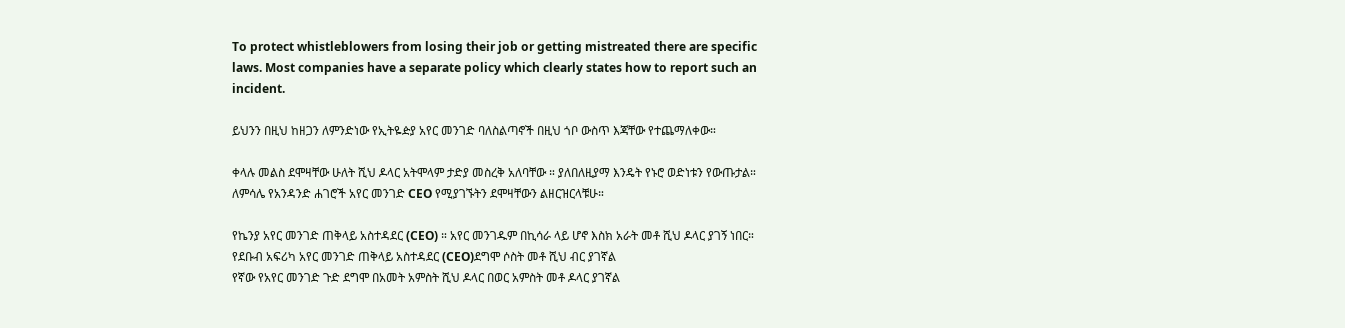To protect whistleblowers from losing their job or getting mistreated there are specific laws. Most companies have a separate policy which clearly states how to report such an incident.

ይህንን በዚህ ከዘጋን ለምንድነው የኢትዬዽያ አየር መንገድ ባለስልጣኖች በዚህ ጎቦ ውስጥ እጃቸው የተጨማለቀው።

ቀላሉ መልስ ደሞዛቸው ሁለት ሺህ ዶላር አትሞላም ታድያ መስረቅ አለባቸው ። ያለበለዚያማ እንዴት የኑሮ ወድነቱን የውጡታል።
ለምሳሌ የአንዳንድ ሐገሮች አየር መንገድ CEO የሚያገኙትን ደሞዛቸውን ልዘርዝርላቹሁ።

የኬንያ አየር መንገድ ጠቅላይ አስተዳደር (CEO) ። አየር መንገዱም በኪሳራ ላይ ሆኖ እስክ አራት መቶ ሺህ ዶላር ያገኝ ነበር።
የደቡብ አፍሪካ አየር መንገድ ጠቅላይ አስተዳደር (CEO)ደግሞ ሶስት መቶ ሺህ ብር ያገኛል
የኛው የአየር መንገድ ጉድ ደግሞ በአመት አምስት ሺህ ዶላር በወር አምስት መቶ ዶላር ያገኛል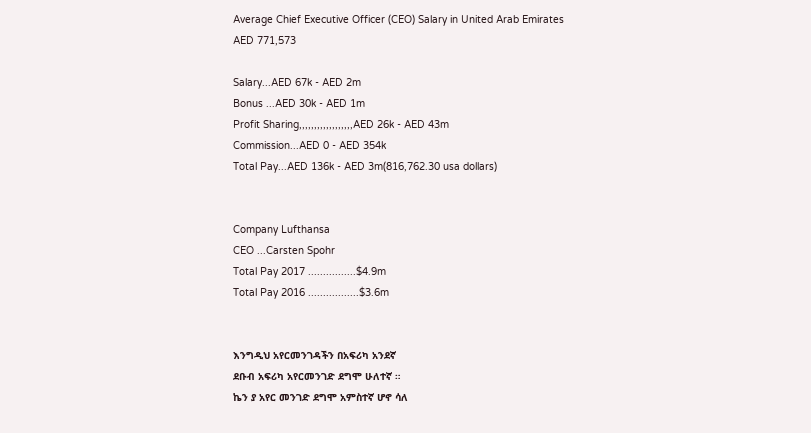Average Chief Executive Officer (CEO) Salary in United Arab Emirates
AED 771,573

Salary...AED 67k - AED 2m
Bonus ...AED 30k - AED 1m
Profit Sharing,,,,,,,,,,,,,,,,,,AED 26k - AED 43m
Commission...AED 0 - AED 354k
Total Pay...AED 136k - AED 3m(816,762.30 usa dollars)


Company Lufthansa
CEO ...Carsten Spohr
Total Pay 2017 ................$4.9m
Total Pay 2016 .................$3.6m


እንግዲህ አየርመንገዳችን በአፍሪካ አንደኛ
ደቡብ አፍሪካ አየርመንገድ ደግሞ ሁለተኛ ።
ኬን ያ አየር መንገድ ደግሞ አምስተኛ ሆኖ ሳለ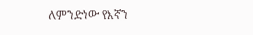ለምንድነው የእኛን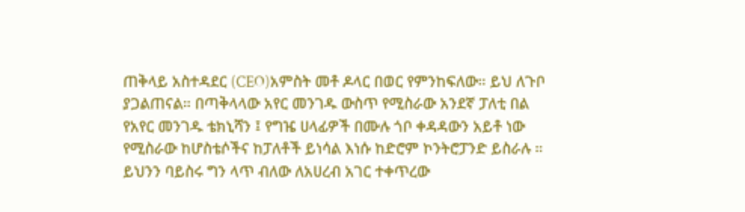ጠቅላይ አስተዳደር (CEO)አምስት መቶ ዶላር በወር የምንከፍለው። ይህ ለጉቦ ያጋልጠናል። በጣቅላላው አየር መንገዱ ውስጥ የሚስራው አንደኛ ፓለቲ በል የአየር መንገዱ ቴክኒሻን ፤ የግዤ ሀላፊዎች በሙሉ ጎቦ ቀዳዳውን አይቶ ነው የሚስራው ከሆስቴሶችና ከፓለቶች ይነሳል እነሱ ከድሮም ኮንትሮፓንድ ይስራሉ ። ይህንን ባይስሩ ግን ላጥ ብለው ለአሀረብ አገር ተቀጥረው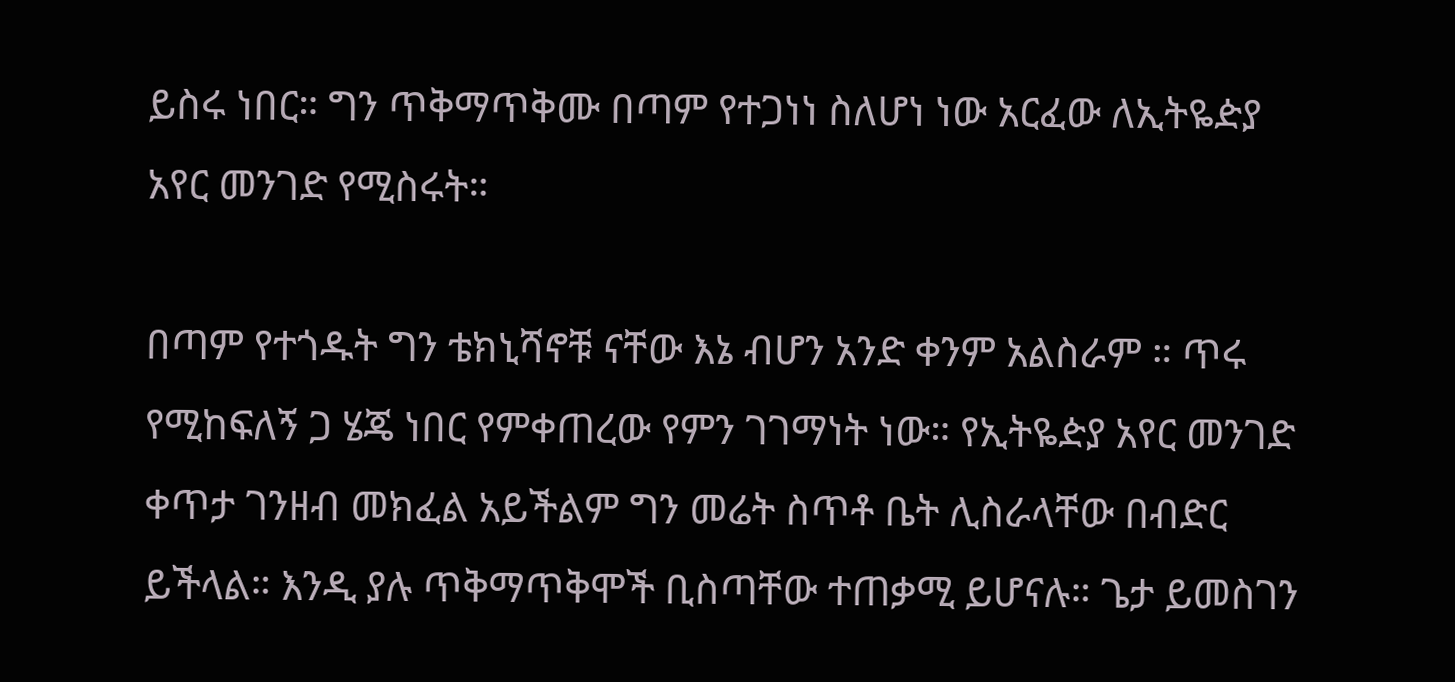ይስሩ ነበር። ግን ጥቅማጥቅሙ በጣም የተጋነነ ስለሆነ ነው አርፈው ለኢትዬዽያ አየር መንገድ የሚስሩት።

በጣም የተጎዱት ግን ቴክኒሻኖቹ ናቸው እኔ ብሆን አንድ ቀንም አልስራም ። ጥሩ የሚከፍለኝ ጋ ሄጄ ነበር የምቀጠረው የምን ገገማነት ነው። የኢትዬዽያ አየር መንገድ ቀጥታ ገንዘብ መክፈል አይችልም ግን መሬት ስጥቶ ቤት ሊስራላቸው በብድር ይችላል። እንዲ ያሉ ጥቅማጥቅሞች ቢስጣቸው ተጠቃሚ ይሆናሉ። ጌታ ይመስገን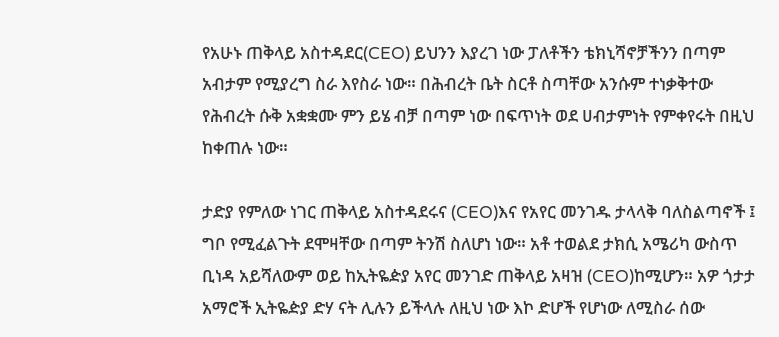የአሁኑ ጠቅላይ አስተዳደር(CEO) ይህንን እያረገ ነው ፓለቶችን ቴክኒሻኖቻችንን በጣም አብታም የሚያረግ ስራ እየስራ ነው። በሕብረት ቤት ስርቶ ስጣቸው አንሱም ተነቃቅተው የሕብረት ሱቅ አቋቋሙ ምን ይሄ ብቻ በጣም ነው በፍጥነት ወደ ሀብታምነት የምቀየሩት በዚህ ከቀጠሉ ነው።

ታድያ የምለው ነገር ጠቅላይ አስተዳደሩና (CEO)እና የአየር መንገዱ ታላላቅ ባለስልጣኖች ፤ ግቦ የሚፈልጉት ደሞዛቸው በጣም ትንሽ ስለሆነ ነው። አቶ ተወልደ ታክሲ አሜሪካ ውስጥ ቢነዳ አይሻለውም ወይ ከኢትዬዽያ አየር መንገድ ጠቅላይ አዛዝ (CEO)ከሚሆን። አዎ ጎታታ አማሮች ኢትዬዽያ ድሃ ናት ሊሉን ይችላሉ ለዚህ ነው እኮ ድሆች የሆነው ለሚስራ ሰው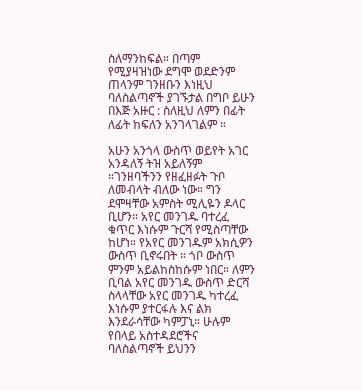ስለማንከፍል። በጣም የሚያዛዝነው ደግሞ ወደድንም ጠላንም ገንዘቡን እነዚህ ባለስልጣኖች ያገኙታል በግቦ ይሁን በእጅ አዙር : ስለዚህ ለምን በፊት ለፊት ከፍለን አንገላገልም ።

አሁን አንጎላ ውስጥ ወይየት አገር አንዳለኝ ትዝ አይለኝም ።ገንዘባችንን የዘፈዘፉት ጉቦ ለመብላት ብለው ነው። ግን ደሞዛቸው አምስት ሚሊዬን ዶላር ቢሆን። አየር መንገዱ ባተረፈ ቁጥር እነሱም ጉርሻ የሚስጣቸው ከሆነ። የአየር መንገዱም አክሲዎን ውስጥ ቢኖሩበት ። ጎቦ ውስጥ ምንም አይልከስከሱም ነበር። ለምን ቢባል አየር መንገዱ ውስጥ ድርሻ ስላላቸው አየር መንገዱ ካተረፈ እነሱም ያተርፋሉ እና ልክ እንደራሳቸው ካምፓኒ። ሁሉም የበላይ አስተዳደሮችና ባለስልጣኖች ይህንን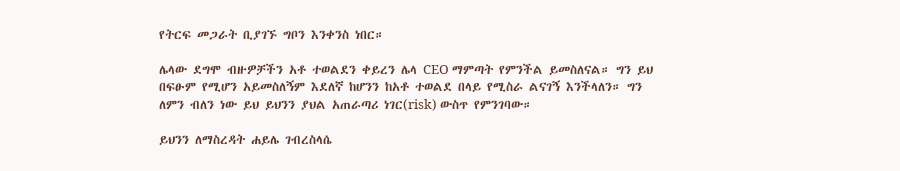የትርፍ መጋራት ቢያገኙ ግቦን እንቀንስ ነበር።

ሌላው ደግሞ ብዙዎቻችን አቶ ተወልደን ቀይረን ሌላ CEO ማምጣት የምንችል ይመስለናል። ግን ይህ በፍፁም የሚሆን አይመስለኝም እደለኛ ከሆንን ከአቶ ተወልደ በላይ የሚስራ ልናገኝ እንችላለን። ግን ለምን ብለን ነው ይህ ይህንን ያህል አጠራጣሪ ነገር(risk) ውስጥ የምንገባው።

ይህንን ለማስረዳት ሐይሌ ገብረስላሴ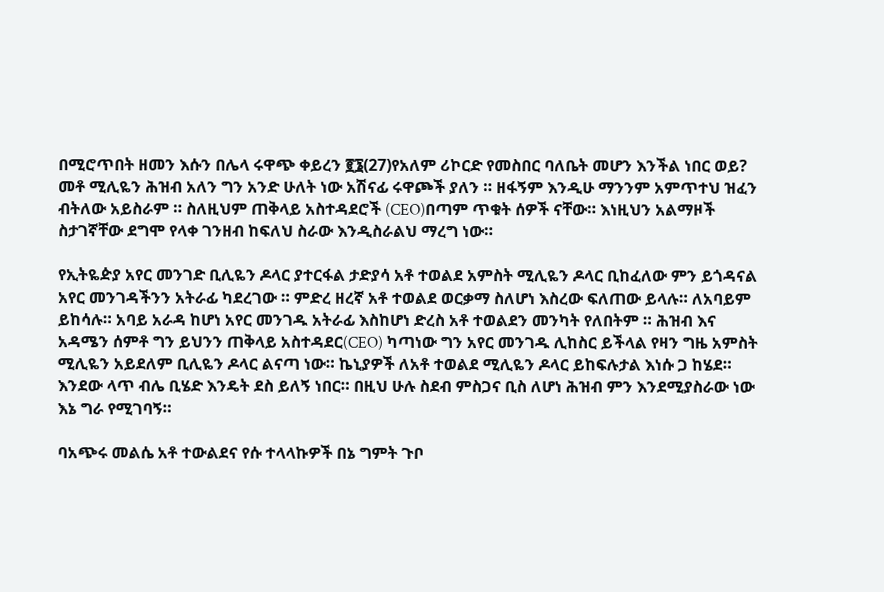በሚሮጥበት ዘመን እሱን በሌላ ሩዋጭ ቀይረን ፪፮(27)የአለም ሪኮርድ የመስበር ባለቤት መሆን እንችል ነበር ወይ?
መቶ ሚሊዬን ሕዝብ አለን ግን አንድ ሁለት ነው አሽናፊ ሩዋጮች ያለን ። ዘፋኝም እንዲሁ ማንንም አምጥተህ ዝፈን ብትለው አይስራም ። ስለዚህም ጠቅላይ አስተዳደሮች (CEO)በጣም ጥቁት ሰዎች ናቸው። እነዚህን አልማዞች ስታገኛቸው ደግሞ የላቀ ገንዘብ ከፍለህ ስራው እንዲስራልህ ማረግ ነው።

የኢትዬዽያ አየር መንገድ ቢሊዬን ዶላር ያተርፋል ታድያሳ አቶ ተወልደ አምስት ሚሊዬን ዶላር ቢከፈለው ምን ይጎዳናል አየር መንገዳችንን አትራፊ ካደረገው ። ምድረ ዘረኛ አቶ ተወልደ ወርቃማ ስለሆነ እስረው ፍለጠው ይላሉ። ለአባይም ይከሳሉ። አባይ አራዳ ከሆነ አየር መንገዱ አትራፊ እስከሆነ ድረስ አቶ ተወልደን መንካት የለበትም ። ሕዝብ እና አዳሜን ሰምቶ ግን ይህንን ጠቅላይ አስተዳደር(CEO) ካጣነው ግን አየር መንገዱ ሊከስር ይችላል የዛን ግዜ አምስት ሚሊዬን አይደለም ቢሊዬን ዶላር ልናጣ ነው። ኬኒያዎች ለአቶ ተወልደ ሚሊዬን ዶላር ይከፍሉታል እነሱ ጋ ከሄደ። እንደው ላጥ ብሌ ቢሄድ እንዴት ደስ ይለኝ ነበር። በዚህ ሁሉ ስደብ ምስጋና ቢስ ለሆነ ሕዝብ ምን እንደሚያስራው ነው እኔ ግራ የሚገባኝ።

ባአጭሩ መልሴ አቶ ተውልደና የሱ ተላላኩዎች በኔ ግምት ጉቦ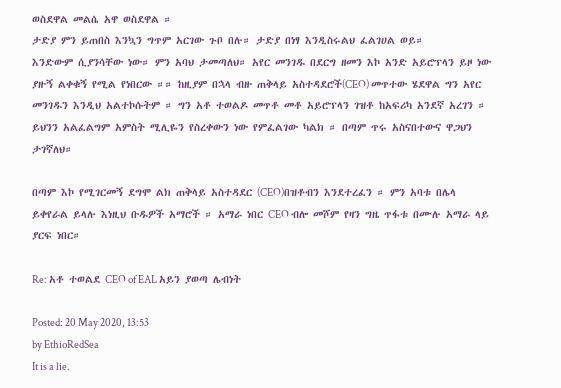ወስደዋል መልሴ አዋ ወስደዋል ።
ታድያ ምን ይጠበስ እንኳን ግጥም አርገው ጉቦ በሉ። ታድያ በነፃ እንዲስሩልህ ፈልገሀል ወይ።
እንድውም ሲያንሳቸው ነው። ምን አባህ ታመጣለህ። አየር መንገዱ በደርግ ዘመን እኮ አንድ አይሮፕላን ይዞ ነው ያዙኝ ልቀቁኝ የሚል የነበርው ።። ከዚያም በኋላ ብዙ ጠቅላይ አስተዳደሮች(CEO) መጥተው ሄደዋል ግን አየር መንገዱን እንዲህ አልተኮሱትም ። ግን አቶ ተወልዶ መጥቶ መቶ አይሮፕላን ገዝቶ ከአፍሪካ አንደኛ አረገን ። ይህንን አልፈልግም አምስት ሚሊዬን የስረቀውን ነው የምፈልገው ካልክ ። በጣም ጥሩ አስናበተውና ዋጋህን ታገኛለህ።

በጣም እኮ የሚገርመኝ ደግሞ ልክ ጠቅላይ አስተዳደር (CEO)በዝቶብን እንደተረፈን ። ምን አባቱ በሌላ ይቀየራል ይላሉ እነዚህ ቡዱዎች አማሮች ። አማራ ነበር CEO ብሎ መሾም የዛን ግዜ ጥፋቱ በሙሉ አማራ ላይ ያርፍ ነበር።

Re: አቶ ተወልደ CEO of EAL አይን ያወጣ ሌብነት

Posted: 20 May 2020, 13:53
by EthioRedSea
It is a lie.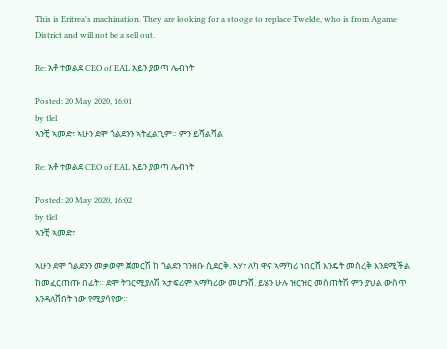This is Eritrea's machination. They are looking for a stooge to replace Twelde, who is from Agame District and will not be a sell out.

Re: አቶ ተወልደ CEO of EAL አይን ያወጣ ሌብነት

Posted: 20 May 2020, 16:01
by tlel
ኣንቺ ኣመድ፣ ኣሁን ደሞ ጎልደንን ኣትፈልጊም። ምን ይሻልሻል

Re: አቶ ተወልደ CEO of EAL አይን ያወጣ ሌብነት

Posted: 20 May 2020, 16:02
by tlel
ኣንቺ ኣመድ፣

ኣሁን ደሞ ጎልደንን መቃወም ጀመርሽ ከ ጎልደን ገንዘቡ ሲደርቅ. ኣሃ፣ ለካ ዋና ኣማካሪ ነበርሸ እንዴት መስረቅ እንደሚችል ከመፈርጠጡ በፊት። ደሞ ትገርሚያለሽ ኣታፍሪም ኣማካሪው መሆንሸ. ይሄን ሁሉ ዝርዝር መስጠትሽ ምን ያህል ውስጥ እንዳለሸበት ነው የሚያሳየው።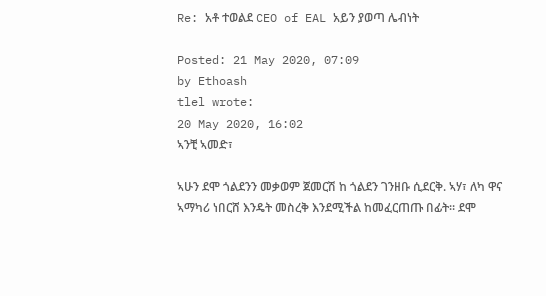Re: አቶ ተወልደ CEO of EAL አይን ያወጣ ሌብነት

Posted: 21 May 2020, 07:09
by Ethoash
tlel wrote:
20 May 2020, 16:02
ኣንቺ ኣመድ፣

ኣሁን ደሞ ጎልደንን መቃወም ጀመርሽ ከ ጎልደን ገንዘቡ ሲደርቅ. ኣሃ፣ ለካ ዋና ኣማካሪ ነበርሸ እንዴት መስረቅ እንደሚችል ከመፈርጠጡ በፊት። ደሞ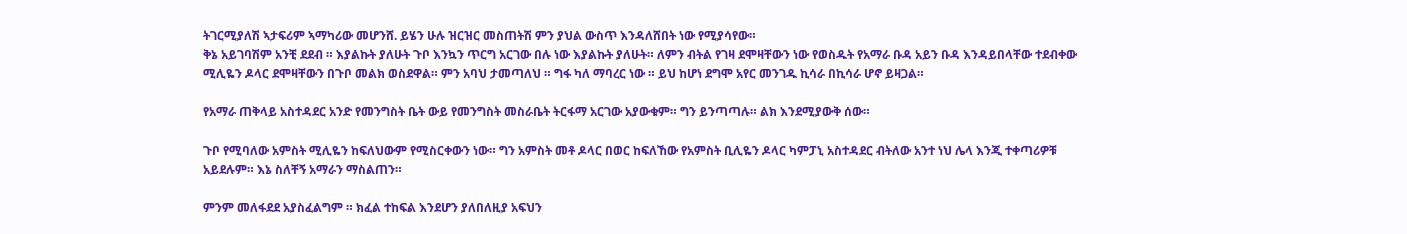ትገርሚያለሽ ኣታፍሪም ኣማካሪው መሆንሸ. ይሄን ሁሉ ዝርዝር መስጠትሽ ምን ያህል ውስጥ እንዳለሸበት ነው የሚያሳየው።
ቅኔ አይገባሽም አንቺ ደደብ ። እያልኩት ያለሁት ጉቦ እንኳን ጥርግ አርገው በሉ ነው እያልኩት ያለሁት። ለምን ብትል የገዛ ደሞዛቸውን ነው የወስዱት የአማራ ቡዳ አይን ቡዳ እንዳይበላቸው ተደብቀው ሚሊዬን ዶላር ደሞዛቸውን በጉቦ መልክ ወስደዋል። ምን አባህ ታመጣለህ ። ግፋ ካለ ማባረር ነው ። ይህ ከሆነ ደግሞ አየር መንገዱ ኪሳራ በኪሳራ ሆኖ ይዛጋል።

የአማራ ጠቅላይ አስተዳደር አንድ የመንግስት ቤት ውይ የመንግስት መስራቤት ትርፋማ አርገው አያውቁም። ግን ይንጣጣሉ። ልክ እንደሚያውቅ ሰው።

ጉቦ የሚባለው አምስት ሚሊዬን ከፍለህውም የሚስርቀውን ነው። ግን አምስት መቶ ዶላር በወር ከፍለኸው የአምስት ቢሊዬን ዶላር ካምፓኒ አስተዳደር ብትለው አንተ ነህ ሌላ እንጂ ተቀጣሪዎቹ አይደሉም። እኔ ስለቸኝ አማራን ማስልጠን።

ምንም መለፋደደ አያስፈልግም ። ክፈል ተከፍል እንደሆን ያለበለዚያ አፍህን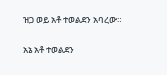ዝጋ ወይ አቶ ተወልደን አባረው።

አኔ አቶ ተወልደን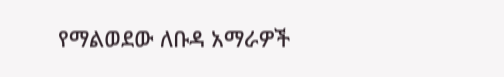የማልወደው ለቡዳ አማራዎች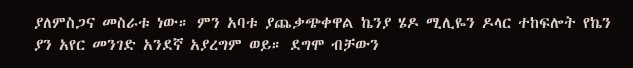ያለምስጋና መስራቱ ነው። ምን አባቱ ያጨቃጭቀዋል ኬንያ ሄዶ ሚሊዬን ዶላር ተከፍሎት የኬን ያን አየር መንገድ አንደኛ አያረግም ወይ። ደግሞ ብቻውን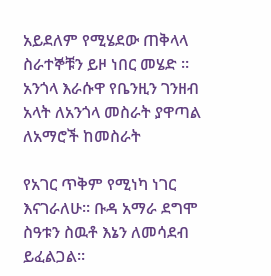አይደለም የሚሄደው ጠቅላላ ስራተኞቹን ይዞ ነበር መሄድ ። አንጎላ እራሱዋ የቤንዚን ገንዘብ አላት ለአንጎላ መስራት ያዋጣል ለአማሮች ከመስራት

የአገር ጥቅም የሚነካ ነገር እናገራለሁ። ቡዳ አማራ ደግሞ ስዓቱን ስዉቶ እኔን ለመሳደብ ይፈልጋል።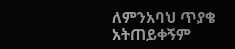ለምንአባህ ጥያቄ አትጠይቀኝም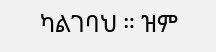ካልገባህ ። ዝም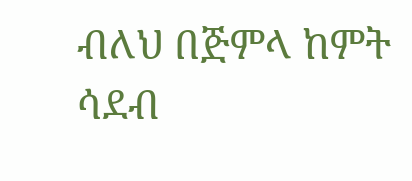ብለህ በጅምላ ከምት ሳደብ